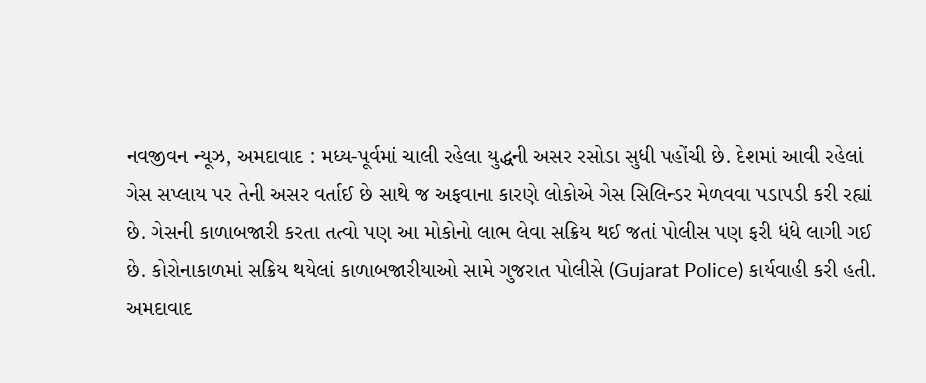નવજીવન ન્યૂઝ, અમદાવાદ : મધ્ય-પૂર્વમાં ચાલી રહેલા યુદ્ધની અસર રસોડા સુધી પહોંચી છે. દેશમાં આવી રહેલાં ગેસ સપ્લાય પર તેની અસર વર્તાઈ છે સાથે જ અફવાના કારણે લોકોએ ગેસ સિલિન્ડર મેળવવા પડાપડી કરી રહ્યાં છે. ગેસની કાળાબજારી કરતા તત્વો પણ આ મોકોનો લાભ લેવા સક્રિય થઈ જતાં પોલીસ પણ ફરી ધંધે લાગી ગઈ છે. કોરોનાકાળમાં સક્રિય થયેલાં કાળાબજારીયાઓ સામે ગુજરાત પોલીસે (Gujarat Police) કાર્યવાહી કરી હતી.
અમદાવાદ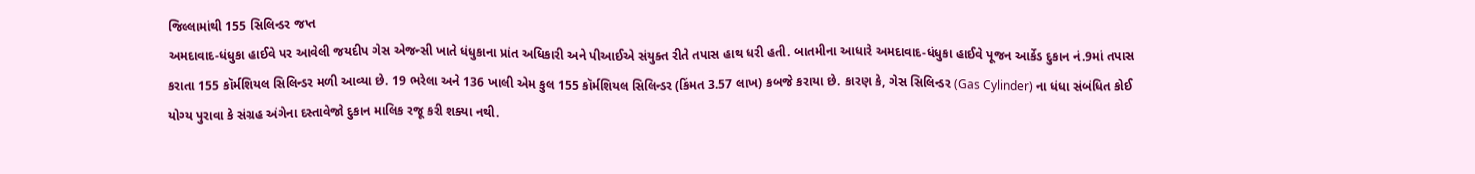જિલ્લામાંથી 155 સિલિન્ડર જપ્ત
અમદાવાદ-ધંધુકા હાઈવે પર આવેલી જયદીપ ગેસ એજન્સી ખાતે ધંધુકાના પ્રાંત અધિકારી અને પીઆઈએ સંયુક્ત રીતે તપાસ હાથ ધરી હતી. બાતમીના આધારે અમદાવાદ-ધંધુકા હાઈવે પૂજન આર્કેડ દુકાન નં.9માં તપાસ કરાતા 155 કૉર્મશિયલ સિલિન્ડર મળી આવ્યા છે. 19 ભરેલા અને 136 ખાલી એમ કુલ 155 કૉર્મશિયલ સિલિન્ડર (કિંમત 3.57 લાખ) કબજે કરાયા છે. કારણ કે, ગેસ સિલિન્ડર (Gas Cylinder) ના ધંધા સંબંધિત કોઈ યોગ્ય પુરાવા કે સંગ્રહ અંગેના દસ્તાવેજો દુકાન માલિક રજૂ કરી શક્યા નથી.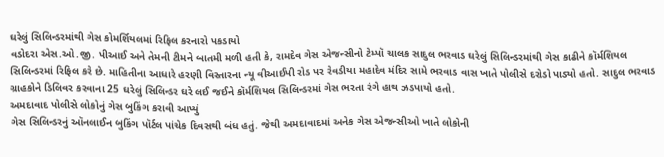ઘરેલું સિલિન્ડરમાંથી ગેસ કોમર્શિયલમાં રિફિલ કરનારો પકડાયો
વડોદરા એસ.ઓ.જી. પીઆઈ અને તેમની ટીમને બાતમી મળી હતી કે, રામદેવ ગેસ એજન્સીનો ટેમ્પૉ ચાલક સાદુલ ભરવાડ ઘરેલું સિલિન્ડરમાંથી ગેસ કાઢીને કૉર્મશિયલ સિલિન્ડરમાં રિફિલ કરે છે. માહિતીના આધારે હરણી વિસ્તારના ન્યૂ વીઆઈપી રોડ પર રેવડીયા મહાદેવ મંદિર સામે ભરવાડ વાસ ખાતે પોલીસે દરોડો પાડ્યો હતો. સાદુલ ભરવાડ ગ્રાહકોને ડિલિવર કરવાના 25 ઘરેલું સિલિન્ડર ઘરે લઈ જઈને કૉર્મશિયલ સિલિન્ડરમાં ગેસ ભરતા રંગે હાથ ઝડપાયો હતો.
અમદાવાદ પોલીસે લોકોનું ગેસ બુકિંગ કરાવી આપ્યું
ગેસ સિલિન્ડરનું ઑનલાઈન બુકિંગ પૉર્ટલ પાંચેક દિવસથી બંધ હતું. જેથી અમદાવાદમાં અનેક ગેસ એજન્સીઓ ખાતે લોકોની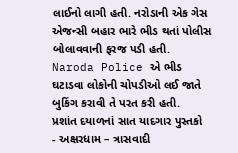લાઈનો લાગી હતી. નરોડાની એક ગેસ એજન્સી બહાર ભારે ભીડ થતાં પોલીસ બોલાવવાની ફરજ પડી હતી. Naroda Police એ ભીડ ઘટાડવા લોકોની ચોપડીઓ લઈ જાતે બુકિંગ કરાવી તે પરત કરી હતી.
પ્રશાંત દયાળનાં સાત યાદગાર પુસ્તકો
- અક્ષરધામ – ત્રાસવાદી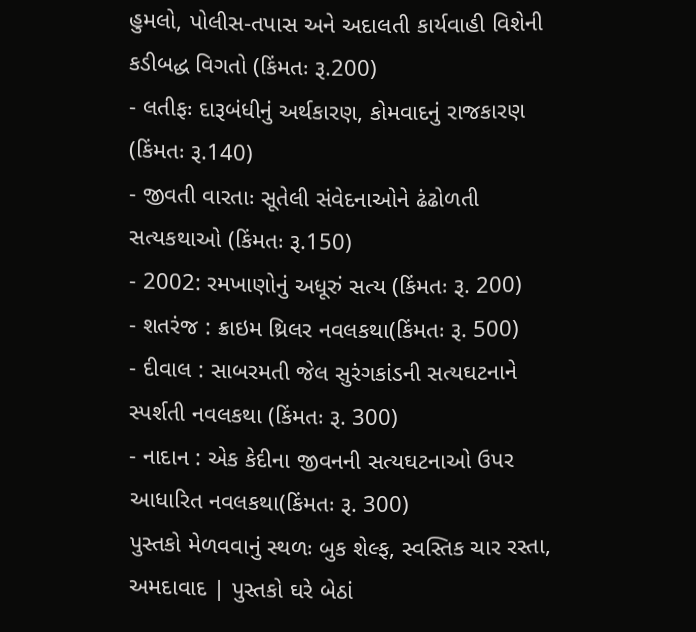હુમલો, પોલીસ-તપાસ અને અદાલતી કાર્યવાહી વિશેની કડીબદ્ધ વિગતો (કિંમતઃ રૂ.200)
- લતીફઃ દારૂબંધીનું અર્થકારણ, કોમવાદનું રાજકારણ (કિંમતઃ રૂ.140)
- જીવતી વારતાઃ સૂતેલી સંવેદનાઓને ઢંઢોળતી સત્યકથાઓ (કિંમતઃ રૂ.150)
- 2002: રમખાણોનું અધૂરું સત્ય (કિંમતઃ રૂ. 200)
- શતરંજ : ક્રાઇમ થ્રિલર નવલકથા(કિંમતઃ રૂ. 500)
- દીવાલ : સાબરમતી જેલ સુરંગકાંડની સત્યઘટનાને સ્પર્શતી નવલકથા (કિંમતઃ રૂ. 300)
- નાદાન : એક કેદીના જીવનની સત્યઘટનાઓ ઉપર આધારિત નવલકથા(કિંમતઃ રૂ. 300)
પુસ્તકો મેળવવાનું સ્થળઃ બુક શેલ્ફ, સ્વસ્તિક ચાર રસ્તા, અમદાવાદ | પુસ્તકો ઘરે બેઠાં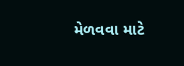મેળવવા માટે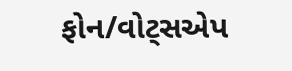ફોન/વોટ્સએપ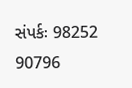સંપર્કઃ 98252 90796